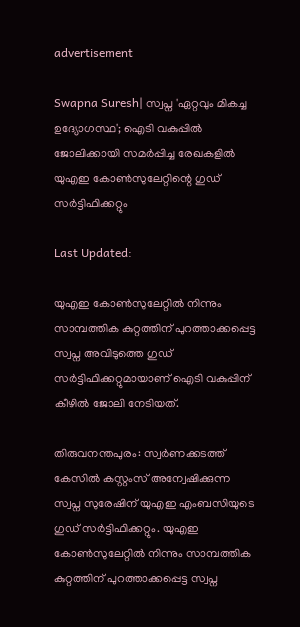advertisement

Swapna Suresh| സ്വപ്ന 'ഏറ്റവും മികച്ച ഉദ്യോഗസ്ഥ'; ഐടി വകുപ്പിൽ ജോലിക്കായി സമർപ്പിച്ച രേഖകളിൽ യുഎഇ കോൺസുലേറ്റിന്റെ ഗുഡ് സർട്ടിഫിക്കറ്റും

Last Updated:

യുഎഇ കോൺസുലേറ്റിൽ നിന്നും സാമ്പത്തിക കുറ്റത്തിന് പുറത്താക്കപ്പെട്ട സ്വപ്ന അവിടുത്തെ ഗുഡ് സര്‍ട്ടിഫിക്കറ്റുമായാണ് ഐടി വകുപ്പിന് കീഴില്‍ ജോലി നേടിയത്.

തിരുവനന്തപുരം: സ്വർണക്കടത്ത് കേസിൽ കസ്റ്റംസ് അന്വേഷിക്കുന്ന സ്വപ്ന സുരേഷിന് യുഎഇ എംബസിയുടെ ഗുഡ് സർട്ടിഫിക്കറ്റും. യുഎഇ കോൺസുലേറ്റിൽ നിന്നും സാമ്പത്തിക കുറ്റത്തിന് പുറത്താക്കപ്പെട്ട സ്വപ്ന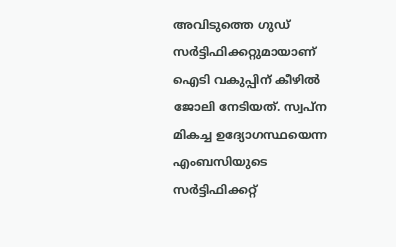അവിടുത്തെ ഗുഡ് സര്‍ട്ടിഫിക്കറ്റുമായാണ് ഐടി വകുപ്പിന് കീഴില്‍ ജോലി നേടിയത്. സ്വപ്ന മികച്ച ഉദ്യോഗസ്ഥയെന്ന എംബസിയുടെ സർട്ടിഫിക്കറ്റ്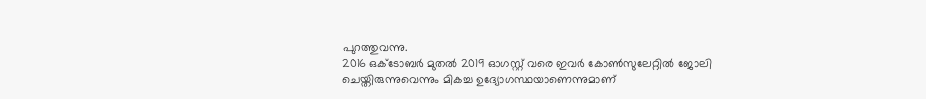പുറത്തുവന്നു.
2016 ഒക്ടോബര്‍ മുതല്‍ 2019 ഓഗസ്റ്റ് വരെ ഇവര്‍ കോൺസുലേറ്റിൽ ജോലി ചെയ്തിരുന്നുവെന്നും മികച്ച ഉദ്യോഗസ്ഥയാണെന്നുമാണ്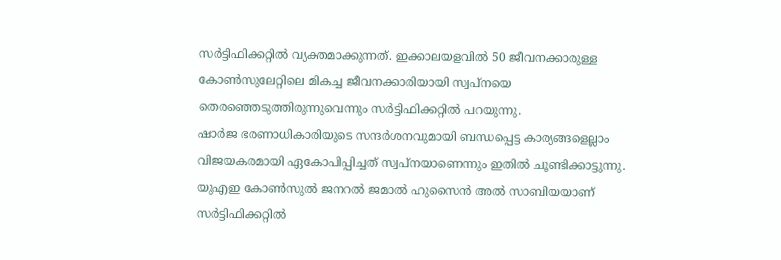സര്‍ട്ടിഫിക്കറ്റിൽ വ്യക്തമാക്കുന്നത്. ഇക്കാലയളവില്‍ 50 ജീവനക്കാരുള്ള കോൺസുലേറ്റിലെ മികച്ച ജീവനക്കാരിയായി സ്വപ്നയെ തെരഞ്ഞെടുത്തിരുന്നുവെന്നും സർട്ടിഫിക്കറ്റിൽ പറയുന്നു.
ഷാർജ ഭരണാധികാരിയുടെ സന്ദർശനവുമായി ബന്ധപ്പെട്ട കാര്യങ്ങളെല്ലാം വിജയകരമായി ഏകോപിപ്പിച്ചത് സ്വപ്നയാണെന്നും ഇതിൽ ചൂണ്ടിക്കാട്ടുന്നു. യുഎഇ കോൺസുൽ ജനറൽ ജമാൽ ഹുസൈൻ അൽ സാബിയയാണ് സർട്ടിഫിക്കറ്റിൽ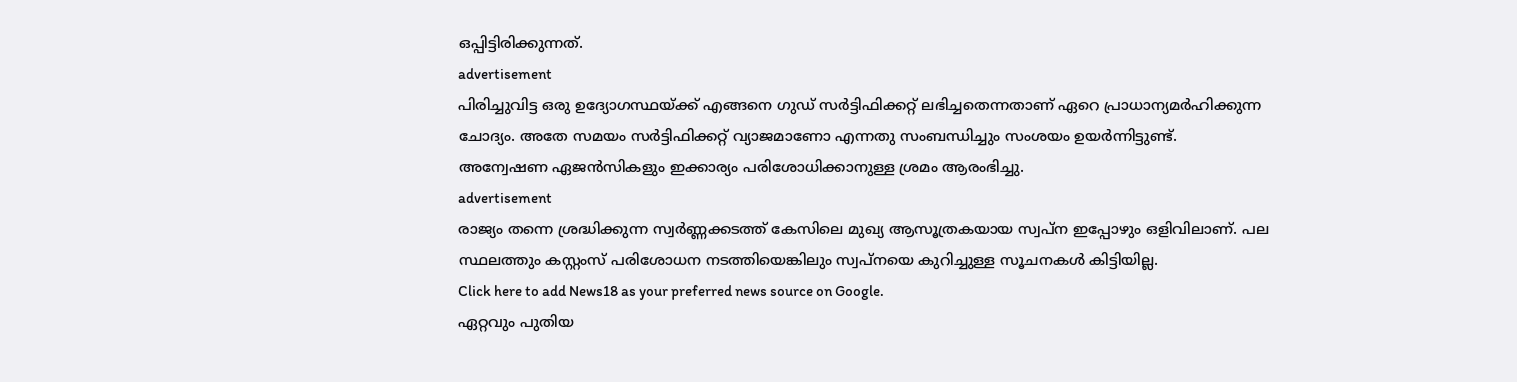ഒപ്പിട്ടിരിക്കുന്നത്.
advertisement
പിരിച്ചുവിട്ട ഒരു ഉദ്യോഗസ്ഥയ്ക്ക് എങ്ങനെ ഗുഡ് സര്‍ട്ടിഫിക്കറ്റ് ലഭിച്ചതെന്നതാണ് ഏറെ പ്രാധാന്യമര്‍ഹിക്കുന്ന ചോദ്യം. അതേ സമയം സര്‍ട്ടിഫിക്കറ്റ് വ്യാജമാണോ എന്നതു സംബന്ധിച്ചും സംശയം ഉയർന്നിട്ടുണ്ട്. അന്വേഷണ ഏജന്‍സികളും ഇക്കാര്യം പരിശോധിക്കാനുള്ള ശ്രമം ആരംഭിച്ചു.
advertisement
രാജ്യം തന്നെ ശ്രദ്ധിക്കുന്ന സ്വർണ്ണക്കടത്ത് കേസിലെ മുഖ്യ ആസൂത്രകയായ സ്വപ്ന ഇപ്പോഴും ഒളിവിലാണ്. പല സ്ഥലത്തും കസ്റ്റംസ് പരിശോധന നടത്തിയെങ്കിലും സ്വപ്നയെ കുറിച്ചുള്ള സൂചനകൾ കിട്ടിയില്ല.
Click here to add News18 as your preferred news source on Google.
ഏറ്റവും പുതിയ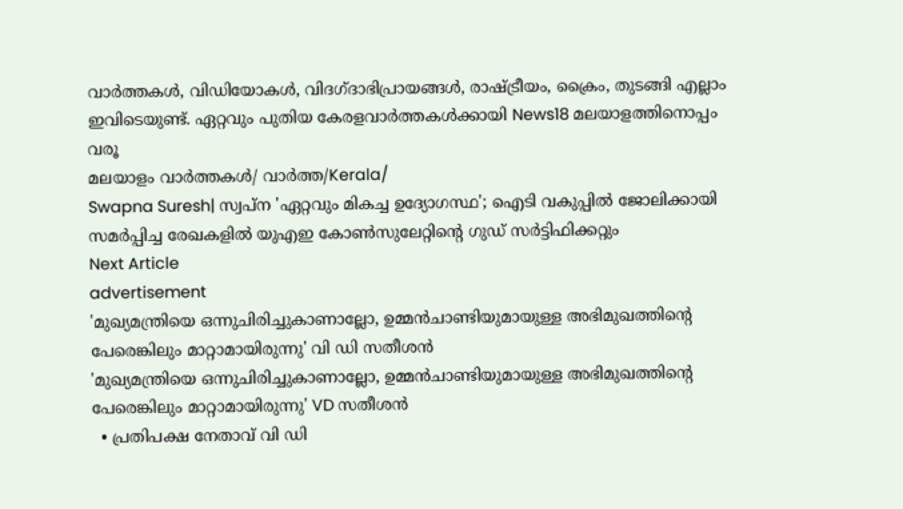വാർത്തകൾ, വിഡിയോകൾ, വിദഗ്ദാഭിപ്രായങ്ങൾ, രാഷ്ട്രീയം, ക്രൈം, തുടങ്ങി എല്ലാം ഇവിടെയുണ്ട്. ഏറ്റവും പുതിയ കേരളവാർത്തകൾക്കായി News18 മലയാളത്തിനൊപ്പം വരൂ
മലയാളം വാർത്തകൾ/ വാർത്ത/Kerala/
Swapna Suresh| സ്വപ്ന 'ഏറ്റവും മികച്ച ഉദ്യോഗസ്ഥ'; ഐടി വകുപ്പിൽ ജോലിക്കായി സമർപ്പിച്ച രേഖകളിൽ യുഎഇ കോൺസുലേറ്റിന്റെ ഗുഡ് സർട്ടിഫിക്കറ്റും
Next Article
advertisement
'മുഖ്യമന്ത്രിയെ ഒന്നുചിരിച്ചുകാണാല്ലോ, ഉമ്മൻചാണ്ടിയുമായുള്ള അഭിമുഖത്തിന്റെ പേരെങ്കിലും മാറ്റാമായിരുന്നു' വി ഡി സതീശൻ
'മുഖ്യമന്ത്രിയെ ഒന്നുചിരിച്ചുകാണാല്ലോ, ഉമ്മൻചാണ്ടിയുമായുള്ള അഭിമുഖത്തിന്റെ പേരെങ്കിലും മാറ്റാമായിരുന്നു' VD സതീശൻ
  • പ്രതിപക്ഷ നേതാവ് വി ഡി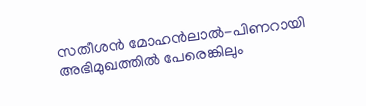സതീശൻ മോഹൻലാൽ-പിണറായി അഭിമുഖത്തിൽ പേരെങ്കിലും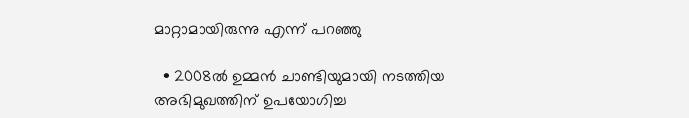മാറ്റാമായിരുന്നു എന്ന് പറഞ്ഞു

  • 2008ൽ ഉമ്മൻ ചാണ്ടിയുമായി നടത്തിയ അഭിമുഖത്തിന് ഉപയോഗിച്ച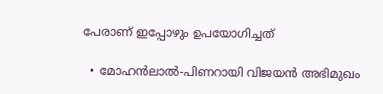പേരാണ് ഇപ്പോഴും ഉപയോഗിച്ചത്

  • മോഹൻലാൽ-പിണറായി വിജയൻ അഭിമുഖം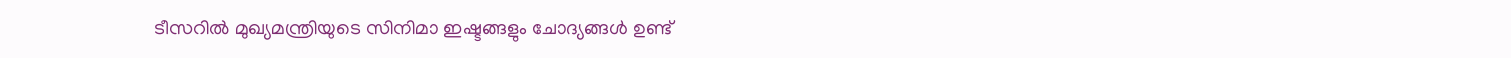ടീസറിൽ മുഖ്യമന്ത്രിയുടെ സിനിമാ ഇഷ്ടങ്ങളും ചോദ്യങ്ങൾ ഉണ്ട്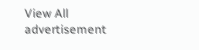View All
advertisement